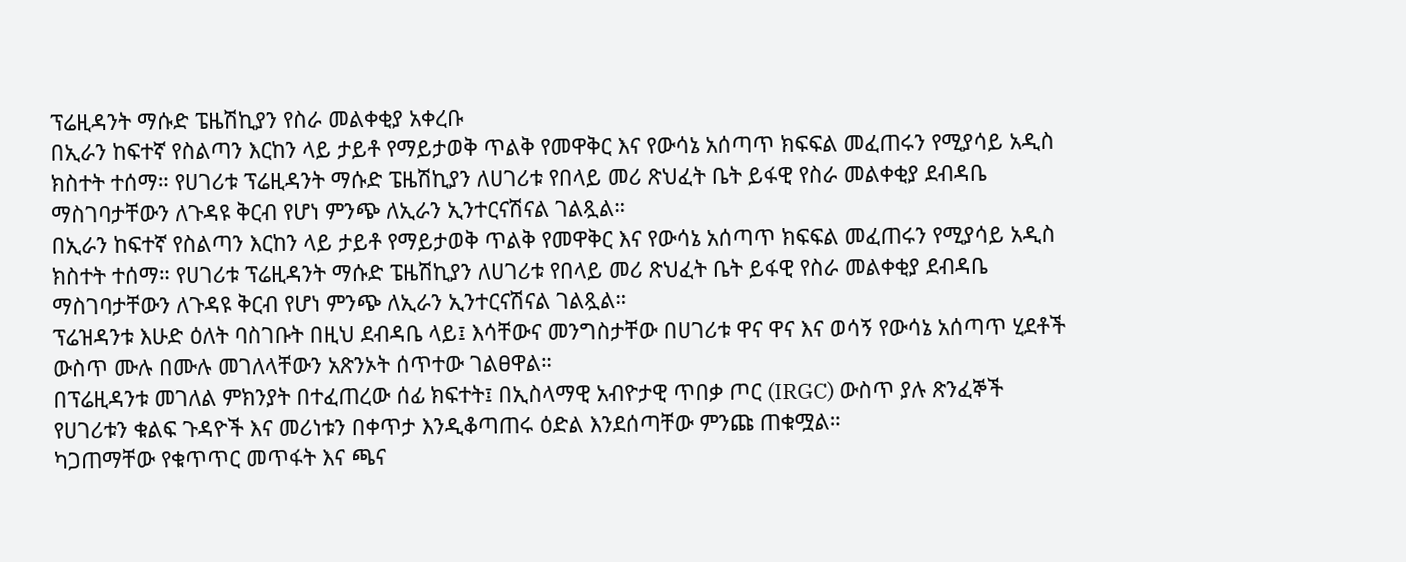ፕሬዚዳንት ማሱድ ፔዜሽኪያን የስራ መልቀቂያ አቀረቡ
በኢራን ከፍተኛ የስልጣን እርከን ላይ ታይቶ የማይታወቅ ጥልቅ የመዋቅር እና የውሳኔ አሰጣጥ ክፍፍል መፈጠሩን የሚያሳይ አዲስ ክስተት ተሰማ። የሀገሪቱ ፕሬዚዳንት ማሱድ ፔዜሽኪያን ለሀገሪቱ የበላይ መሪ ጽህፈት ቤት ይፋዊ የስራ መልቀቂያ ደብዳቤ ማስገባታቸውን ለጉዳዩ ቅርብ የሆነ ምንጭ ለኢራን ኢንተርናሽናል ገልጿል።
በኢራን ከፍተኛ የስልጣን እርከን ላይ ታይቶ የማይታወቅ ጥልቅ የመዋቅር እና የውሳኔ አሰጣጥ ክፍፍል መፈጠሩን የሚያሳይ አዲስ ክስተት ተሰማ። የሀገሪቱ ፕሬዚዳንት ማሱድ ፔዜሽኪያን ለሀገሪቱ የበላይ መሪ ጽህፈት ቤት ይፋዊ የስራ መልቀቂያ ደብዳቤ ማስገባታቸውን ለጉዳዩ ቅርብ የሆነ ምንጭ ለኢራን ኢንተርናሽናል ገልጿል።
ፕሬዝዳንቱ እሁድ ዕለት ባስገቡት በዚህ ደብዳቤ ላይ፤ እሳቸውና መንግስታቸው በሀገሪቱ ዋና ዋና እና ወሳኝ የውሳኔ አሰጣጥ ሂደቶች ውስጥ ሙሉ በሙሉ መገለላቸውን አጽንኦት ሰጥተው ገልፀዋል።
በፕሬዚዳንቱ መገለል ምክንያት በተፈጠረው ሰፊ ክፍተት፤ በኢስላማዊ አብዮታዊ ጥበቃ ጦር (IRGC) ውስጥ ያሉ ጽንፈኞች የሀገሪቱን ቁልፍ ጉዳዮች እና መሪነቱን በቀጥታ እንዲቆጣጠሩ ዕድል እንደሰጣቸው ምንጩ ጠቁሟል።
ካጋጠማቸው የቁጥጥር መጥፋት እና ጫና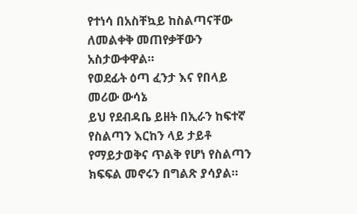የተነሳ በአስቸኳይ ከስልጣናቸው ለመልቀቅ መጠየቃቸውን አስታውቀዋል።
የወደፊት ዕጣ ፈንታ እና የበላይ መሪው ውሳኔ
ይህ የደብዳቤ ይዘት በኢራን ከፍተኛ የስልጣን እርከን ላይ ታይቶ የማይታወቅና ጥልቅ የሆነ የስልጣን ክፍፍል መኖሩን በግልጽ ያሳያል።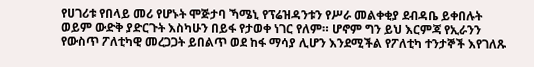የሀገሪቱ የበላይ መሪ የሆኑት ሞጅታባ ኻሜኒ የፕሬዝዳንቱን የሥራ መልቀቂያ ደብዳቤ ይቀበሉት ወይም ውድቅ ያድርጉት እስካሁን በይፋ የታወቀ ነገር የለም። ሆኖም ግን ይህ እርምጃ የኢራንን የውስጥ ፖለቲካዊ መረጋጋት ይበልጥ ወደ ከፋ ማሳያ ሊሆን እንደሚችል የፖለቲካ ተንታኞች እየገለጹ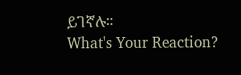ይገኛሉ።
What's Your Reaction?